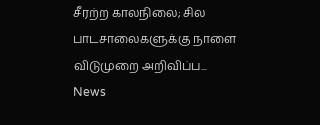சீரற்ற காலநிலை; சில பாடசாலைகளுக்கு நாளை விடுமுறை அறிவிப்ப...
News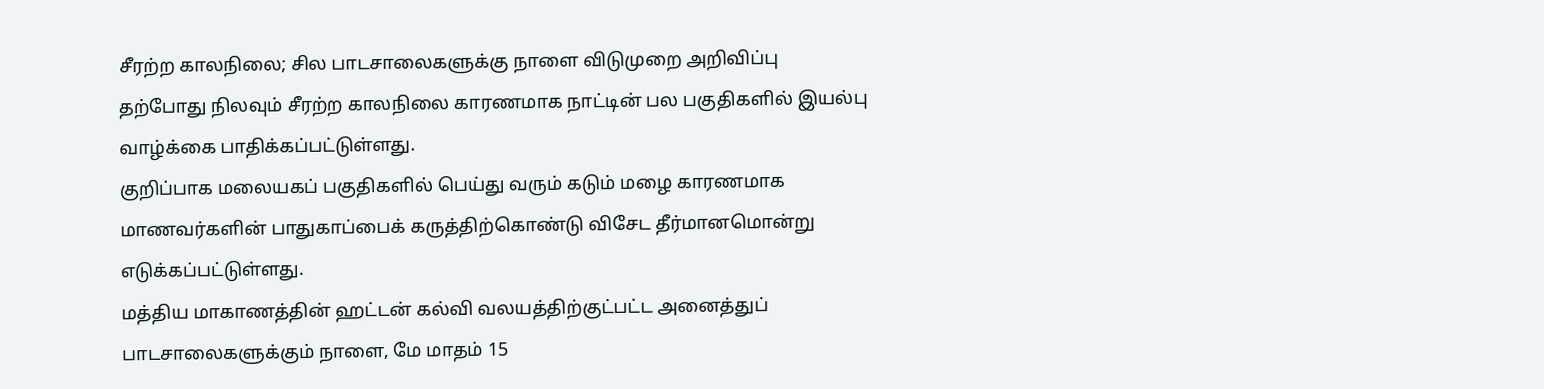சீரற்ற காலநிலை; சில பாடசாலைகளுக்கு நாளை விடுமுறை அறிவிப்பு
தற்போது நிலவும் சீரற்ற காலநிலை காரணமாக நாட்டின் பல பகுதிகளில் இயல்பு வாழ்க்கை பாதிக்கப்பட்டுள்ளது.
குறிப்பாக மலையகப் பகுதிகளில் பெய்து வரும் கடும் மழை காரணமாக மாணவர்களின் பாதுகாப்பைக் கருத்திற்கொண்டு விசேட தீர்மானமொன்று எடுக்கப்பட்டுள்ளது.
மத்திய மாகாணத்தின் ஹட்டன் கல்வி வலயத்திற்குட்பட்ட அனைத்துப் பாடசாலைகளுக்கும் நாளை, மே மாதம் 15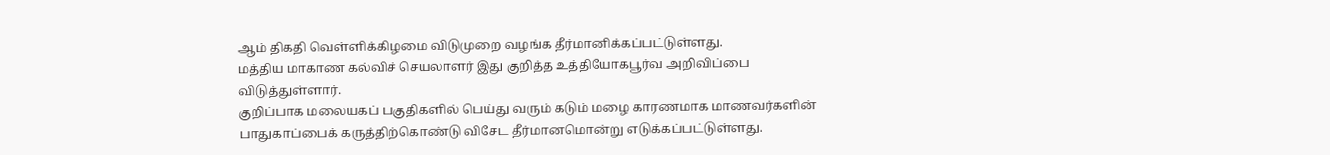ஆம் திகதி வெள்ளிக்கிழமை விடுமுறை வழங்க தீர்மானிக்கப்பட்டுள்ளது.
மத்திய மாகாண கல்விச் செயலாளர் இது குறித்த உத்தியோகபூர்வ அறிவிப்பை விடுத்துள்ளார்.
குறிப்பாக மலையகப் பகுதிகளில் பெய்து வரும் கடும் மழை காரணமாக மாணவர்களின் பாதுகாப்பைக் கருத்திற்கொண்டு விசேட தீர்மானமொன்று எடுக்கப்பட்டுள்ளது.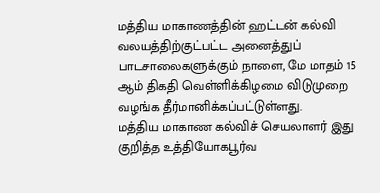மத்திய மாகாணத்தின் ஹட்டன் கல்வி வலயத்திற்குட்பட்ட அனைத்துப் பாடசாலைகளுக்கும் நாளை, மே மாதம் 15 ஆம் திகதி வெள்ளிக்கிழமை விடுமுறை வழங்க தீர்மானிக்கப்பட்டுள்ளது.
மத்திய மாகாண கல்விச் செயலாளர் இது குறித்த உத்தியோகபூர்வ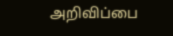அறிவிப்பை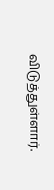விடுத்துள்ளார்.